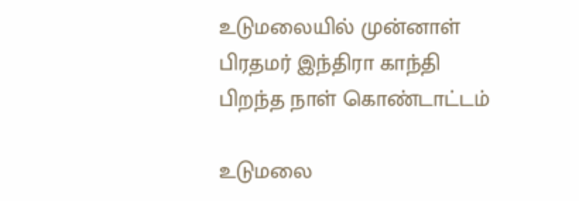உடுமலையில் முன்னாள் பிரதமர் இந்திரா காந்தி பிறந்த நாள் கொண்டாட்டம்

உடுமலை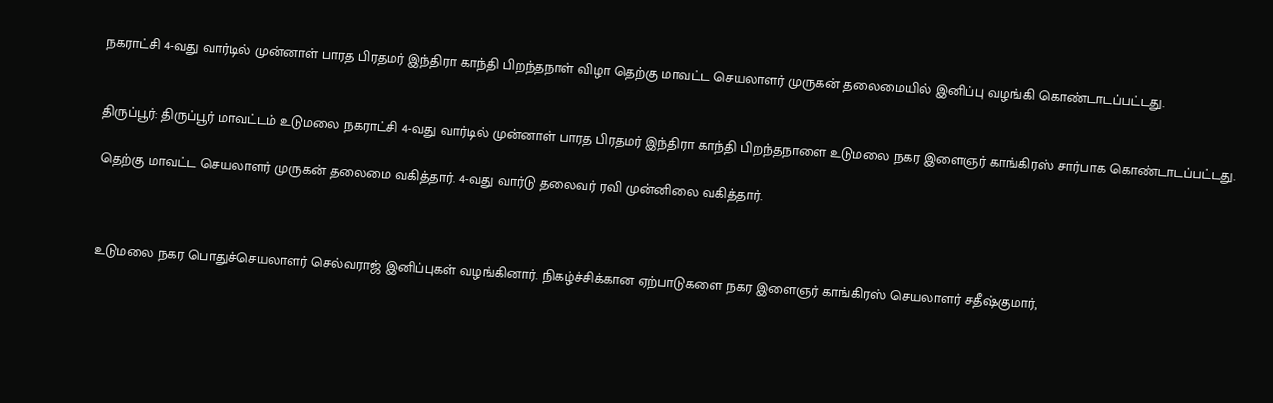நகராட்சி 4-வது வார்டில் முன்னாள் பாரத பிரதமர் இந்திரா காந்தி பிறந்தநாள் விழா தெற்கு மாவட்ட செயலாளர் முருகன் தலைமையில் இனிப்பு வழங்கி கொண்டாடப்பட்டது.


திருப்பூர்: திருப்பூர் மாவட்டம் உடுமலை நகராட்சி 4-வது வார்டில் முன்னாள் பாரத பிரதமர் இந்திரா காந்தி பிறந்தநாளை உடுமலை நகர இளைஞர் காங்கிரஸ் சார்பாக கொண்டாடப்பட்டது.

தெற்கு மாவட்ட செயலாளர் முருகன் தலைமை வகித்தார். 4-வது வார்டு தலைவர் ரவி முன்னிலை வகித்தார்.



உடுமலை நகர பொதுச்செயலாளர் செல்வராஜ் இனிப்புகள் வழங்கினார். நிகழ்ச்சிக்கான ஏற்பாடுகளை நகர இளைஞர் காங்கிரஸ் செயலாளர் சதீஷ்குமார்,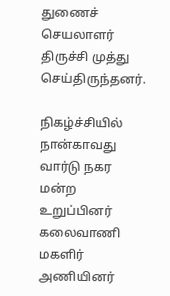துணைச் செயலாளர் திருச்சி முத்து செய்திருந்தனர்.

நிகழ்ச்சியில் நான்காவது வார்டு நகர மன்ற உறுப்பினர் கலைவாணி மகளிர் அணியினர்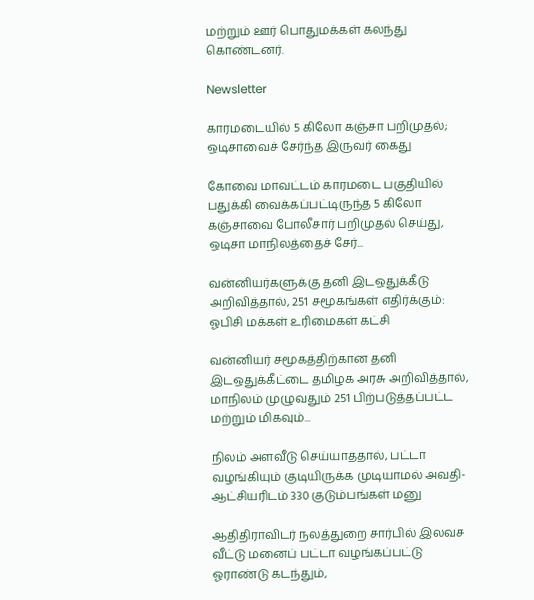மற்றும் ஊர் பொதுமக்கள் கலந்து கொண்டனர்.

Newsletter

காரமடையில் 5 கிலோ கஞ்சா பறிமுதல்; ஒடிசாவைச் சேர்ந்த இருவர் கைது

கோவை மாவட்டம் காரமடை பகுதியில் பதுக்கி வைக்கப்பட்டிருந்த 5 கிலோ கஞ்சாவை போலீசார் பறிமுதல் செய்து, ஒடிசா மாநிலத்தைச் சேர்...

வன்னியர்களுக்கு தனி இடஒதுக்கீடு அறிவித்தால், 251 சமூகங்கள் எதிர்க்கும்: ஓபிசி மக்கள் உரிமைகள் கட்சி

வன்னியர் சமூகத்திற்கான தனி இடஒதுக்கீட்டை தமிழக அரசு அறிவித்தால், மாநிலம் முழுவதும் 251 பிற்படுத்தப்பட்ட மற்றும் மிகவும்...

நிலம் அளவீடு செய்யாததால், பட்டா வழங்கியும் குடியிருக்க முடியாமல் அவதி- ஆட்சியரிடம் 330 குடும்பங்கள் மனு

ஆதிதிராவிடர் நலத்துறை சார்பில் இலவச வீட்டு மனைப் பட்டா வழங்கப்பட்டு ஓராண்டு கடந்தும்,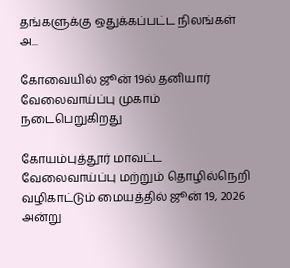தங்களுக்கு ஒதுக்கப்பட்ட நிலங்கள் அ...

கோவையில் ஜூன் 19ல் தனியார் வேலைவாய்ப்பு முகாம் நடைபெறுகிறது

கோயம்புத்தூர் மாவட்ட வேலைவாய்ப்பு மற்றும் தொழில்நெறி வழிகாட்டும் மையத்தில் ஜூன் 19, 2026 அன்று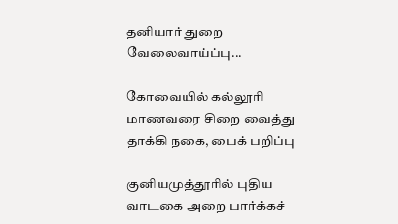தனியார் துறை வேலைவாய்ப்பு...

கோவையில் கல்லூரி மாணவரை சிறை வைத்து தாக்கி நகை, பைக் பறிப்பு

குனியமுத்தூரில் புதிய வாடகை அறை பார்க்கச்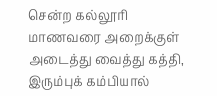சென்ற கல்லூரி மாணவரை அறைக்குள் அடைத்து வைத்து கத்தி, இரும்புக் கம்பியால்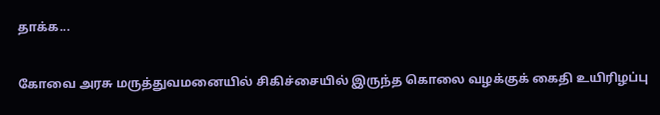தாக்க...

கோவை அரசு மருத்துவமனையில் சிகிச்சையில் இருந்த கொலை வழக்குக் கைதி உயிரிழப்பு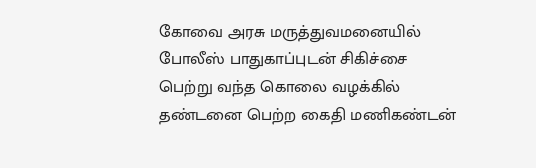கோவை அரசு மருத்துவமனையில் போலீஸ் பாதுகாப்புடன் சிகிச்சை பெற்று வந்த கொலை வழக்கில் தண்டனை பெற்ற கைதி மணிகண்டன்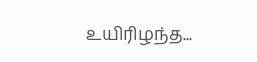உயிரிழந்த...